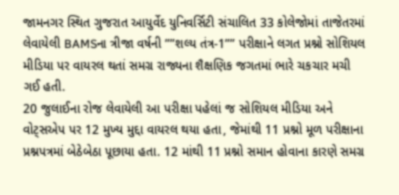જામનગર સ્થિત ગુજરાત આયુર્વેદ યુનિવર્સિટી સંચાલિત 33 કોલેજોમાં તાજેતરમાં લેવાયેલી BAMSના ત્રીજા વર્ષની ””શલ્ય તંત્ર-1”” પરીક્ષાને લગત પ્રશ્નો સોશિયલ મીડિયા પર વાયરલ થતાં સમગ્ર રાજ્યના શૈક્ષણિક જગતમાં ભારે ચકચાર મચી ગઈ હતી.
20 જુલાઈના રોજ લેવાયેલી આ પરીક્ષા પહેલાં જ સોશિયલ મીડિયા અને વોટ્સએપ પર 12 મુખ્ય મુદ્દા વાયરલ થયા હતા, જેમાંથી 11 પ્રશ્નો મૂળ પરીક્ષાના પ્રશ્નપત્રમાં બેઠેબેઠા પૂછાયા હતા. 12 માંથી 11 પ્રશ્નો સમાન હોવાના કારણે સમગ્ર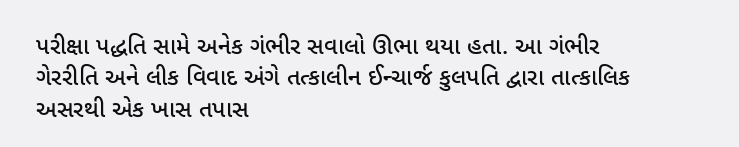પરીક્ષા પદ્ધતિ સામે અનેક ગંભીર સવાલો ઊભા થયા હતા. આ ગંભીર ગેરરીતિ અને લીક વિવાદ અંગે તત્કાલીન ઈન્ચાર્જ કુલપતિ દ્વારા તાત્કાલિક અસરથી એક ખાસ તપાસ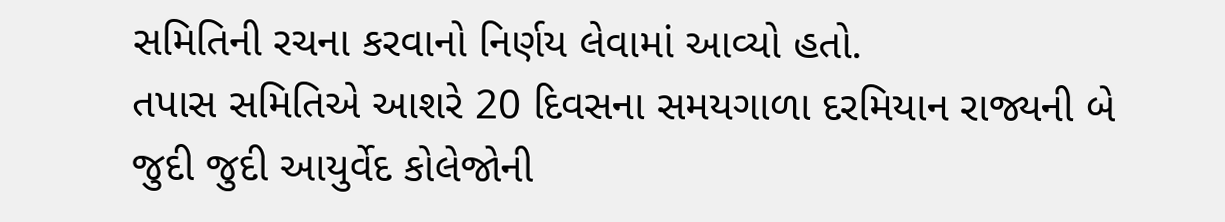સમિતિની રચના કરવાનો નિર્ણય લેવામાં આવ્યો હતો.
તપાસ સમિતિએ આશરે 20 દિવસના સમયગાળા દરમિયાન રાજ્યની બે જુદી જુદી આયુર્વેદ કોલેજોની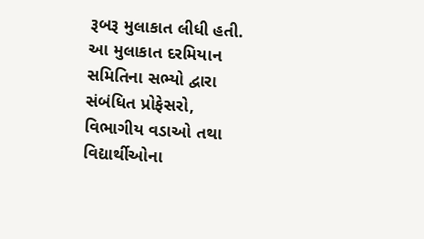રૂબરૂ મુલાકાત લીધી હતી. આ મુલાકાત દરમિયાન સમિતિના સભ્યો દ્વારા સંબંધિત પ્રોફેસરો, વિભાગીય વડાઓ તથા વિદ્યાર્થીઓના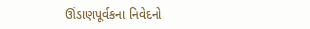ઊંડાણપૂર્વકના નિવેદનો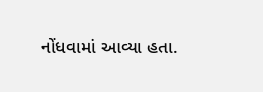નોંધવામાં આવ્યા હતા.